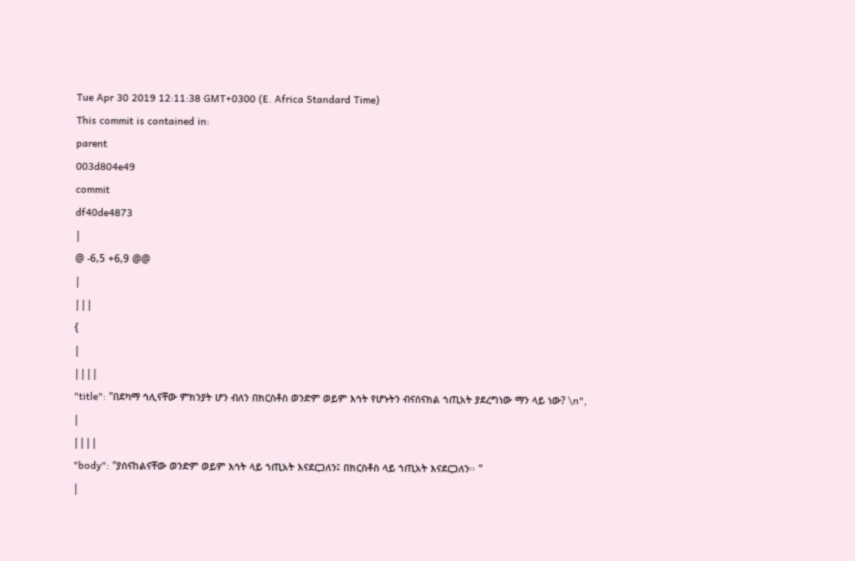Tue Apr 30 2019 12:11:38 GMT+0300 (E. Africa Standard Time)
This commit is contained in:
parent
003d804e49
commit
df40de4873
|
@ -6,5 +6,9 @@
|
|||
{
|
||||
"title": "በደካማ ኅሊናቸው ምክንያት ሆን ብለን በክርስቶስ ወንድም ወይም እኅት የሆኑትን ብናሰናክል ኀጢአት ያደረግነው ማን ላይ ነው? \n",
|
||||
"body": "ያሰናከልናቸው ወንድም ወይም እኅት ላይ ኀጢአት እናደርጋለን፤ በክርስቶስ ላይ ኀጢአት እናደርጋለን፡፡ "
|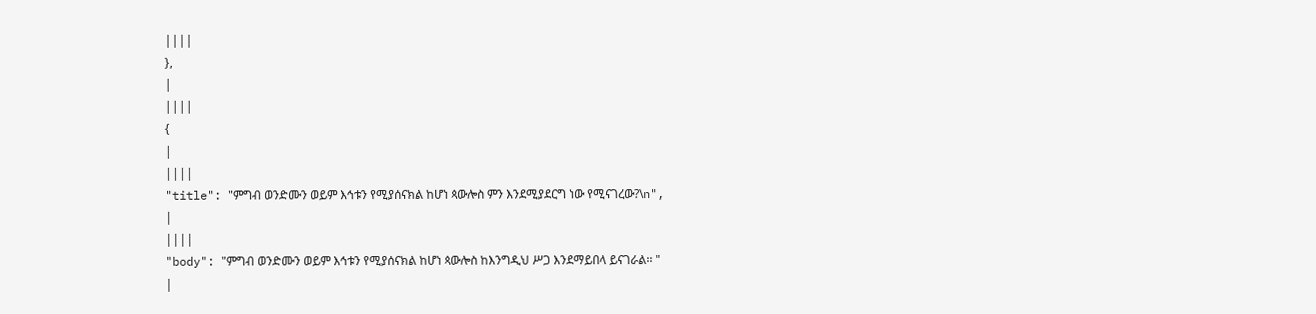||||
},
|
||||
{
|
||||
"title": "ምግብ ወንድሙን ወይም እኅቱን የሚያሰናክል ከሆነ ጳውሎስ ምን እንደሚያደርግ ነው የሚናገረው?\n",
|
||||
"body": "ምግብ ወንድሙን ወይም እኅቱን የሚያሰናክል ከሆነ ጳውሎስ ከእንግዲህ ሥጋ እንደማይበላ ይናገራል፡፡ "
|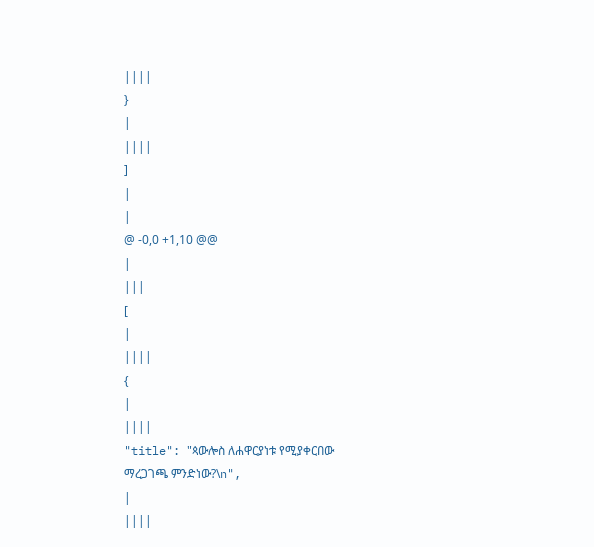||||
}
|
||||
]
|
|
@ -0,0 +1,10 @@
|
|||
[
|
||||
{
|
||||
"title": "ጳውሎስ ለሐዋርያነቱ የሚያቀርበው ማረጋገጫ ምንድነው?\n",
|
||||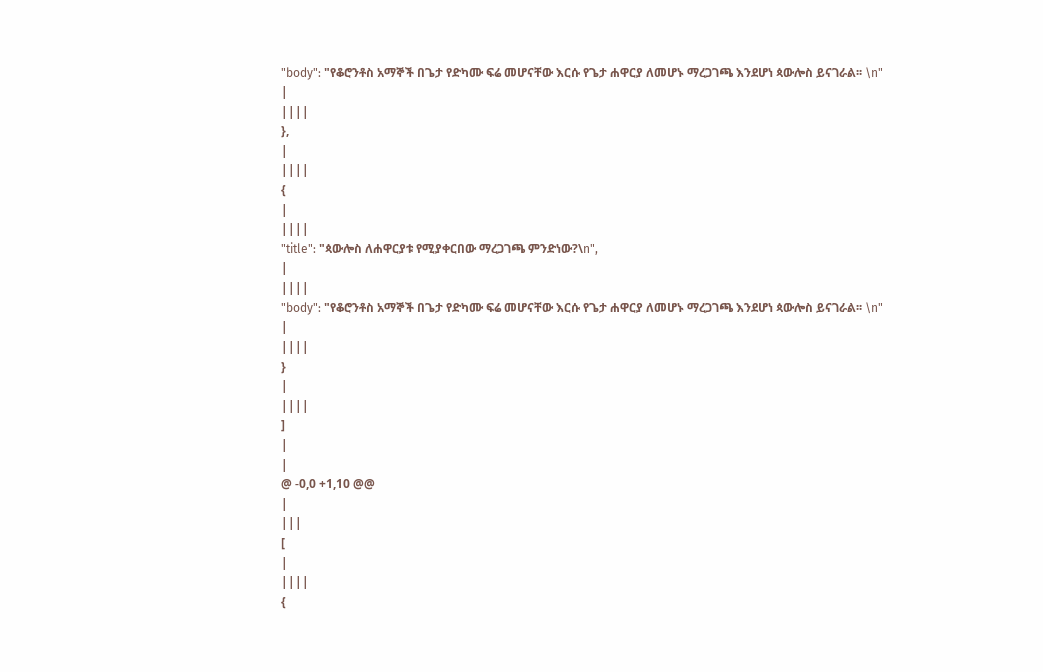"body": "የቆሮንቶስ አማኞች በጌታ የድካሙ ፍሬ መሆናቸው እርሱ የጌታ ሐዋርያ ለመሆኑ ማረጋገጫ እንደሆነ ጳውሎስ ይናገራል፡፡ \n"
|
||||
},
|
||||
{
|
||||
"title": "ጳውሎስ ለሐዋርያቱ የሚያቀርበው ማረጋገጫ ምንድነው?\n",
|
||||
"body": "የቆሮንቶስ አማኞች በጌታ የድካሙ ፍሬ መሆናቸው እርሱ የጌታ ሐዋርያ ለመሆኑ ማረጋገጫ እንደሆነ ጳውሎስ ይናገራል፡፡ \n"
|
||||
}
|
||||
]
|
|
@ -0,0 +1,10 @@
|
|||
[
|
||||
{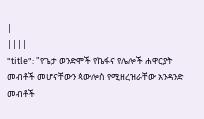|
||||
"title": "የጌታ ወንድሞች የኬፋና የሌሎች ሐዋርያት መብቶች መሆናቸውን ጳውሎስ የሚዘረዝራቸው አንዳንድ መብቶች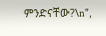ምንድናቸው?\n",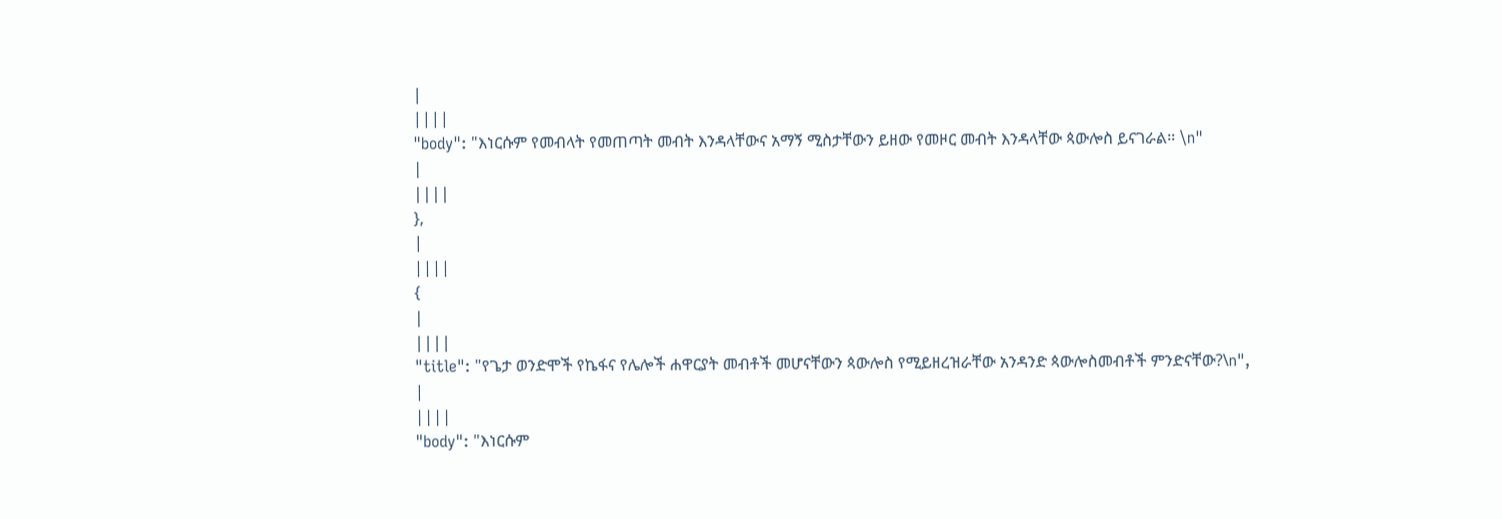|
||||
"body": "እነርሱም የመብላት የመጠጣት መብት እንዳላቸውና አማኝ ሚስታቸውን ይዘው የመዞር መብት እንዳላቸው ጳውሎስ ይናገራል፡፡ \n"
|
||||
},
|
||||
{
|
||||
"title": "የጌታ ወንድሞች የኬፋና የሌሎች ሐዋርያት መብቶች መሆናቸውን ጳውሎስ የሚይዘረዝራቸው አንዳንድ ጳውሎስመብቶች ምንድናቸው?\n",
|
||||
"body": "እነርሱም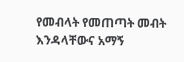የመብላት የመጠጣት መብት እንዳላቸውና አማኝ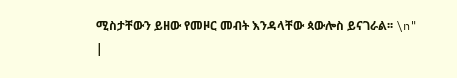ሚስታቸውን ይዘው የመዞር መብት እንዳላቸው ጳውሎስ ይናገራል፡፡ \n"
|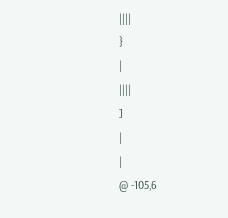||||
}
|
||||
]
|
|
@ -105,6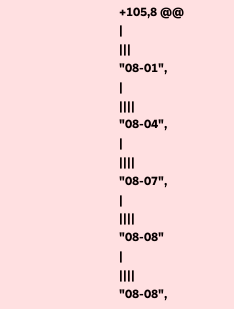+105,8 @@
|
|||
"08-01",
|
||||
"08-04",
|
||||
"08-07",
|
||||
"08-08"
|
||||
"08-08",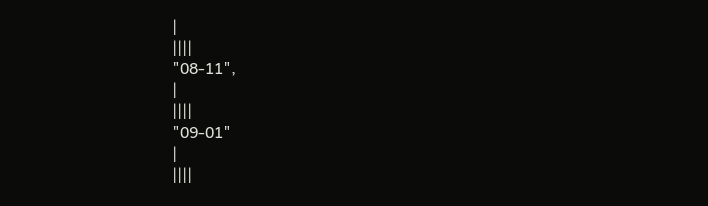|
||||
"08-11",
|
||||
"09-01"
|
||||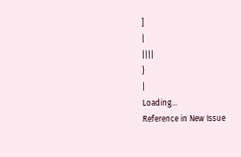]
|
||||
}
|
Loading…
Reference in New Issue